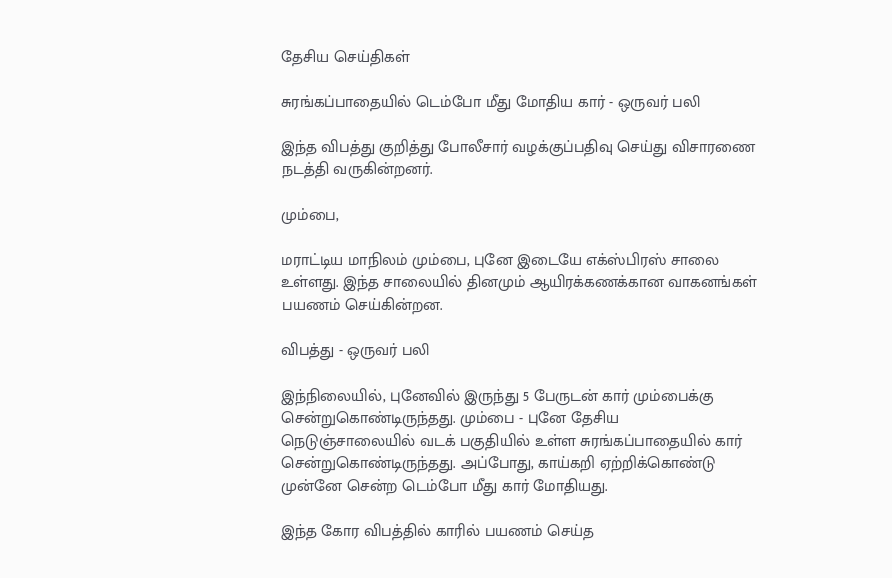தேசிய செய்திகள்

சுரங்கப்பாதையில் டெம்போ மீது மோதிய கார் - ஒருவர் பலி

இந்த விபத்து குறித்து போலீசார் வழக்குப்பதிவு செய்து விசாரணை நடத்தி வருகின்றனர்.

மும்பை,

மராட்டிய மாநிலம் மும்பை, புனே இடையே எக்ஸ்பிரஸ் சாலை உள்ளது. இந்த சாலையில் தினமும் ஆயிரக்கணக்கான வாகனங்கள் பயணம் செய்கின்றன.

விபத்து - ஒருவர் பலி

இந்நிலையில், புனேவில் இருந்து 5 பேருடன் கார் மும்பைக்கு சென்றுகொண்டிருந்தது. மும்பை - புனே தேசிய நெடுஞ்சாலையில் வடக் பகுதியில் உள்ள சுரங்கப்பாதையில் கார் சென்றுகொண்டிருந்தது. அப்போது, காய்கறி ஏற்றிக்கொண்டு முன்னே சென்ற டெம்போ மீது கார் மோதியது.

இந்த கோர விபத்தில் காரில் பயணம் செய்த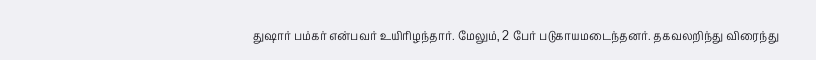துஷார் பம்கர் என்பவர் உயிரிழந்தார். மேலும், 2 பேர் படுகாயமடைந்தனர். தகவலறிந்து விரைந்து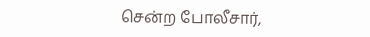சென்ற போலீசார்,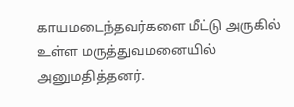காயமடைந்தவர்களை மீட்டு அருகில் உள்ள மருத்துவமனையில் அனுமதித்தனர்.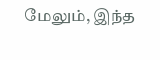மேலும், இந்த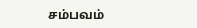சம்பவம்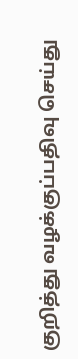குறித்து வழக்குப்பதிவு செய்து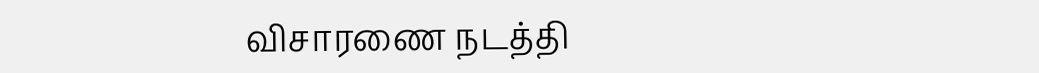விசாரணை நடத்தி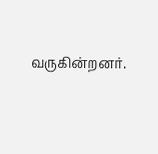வருகின்றனர்.